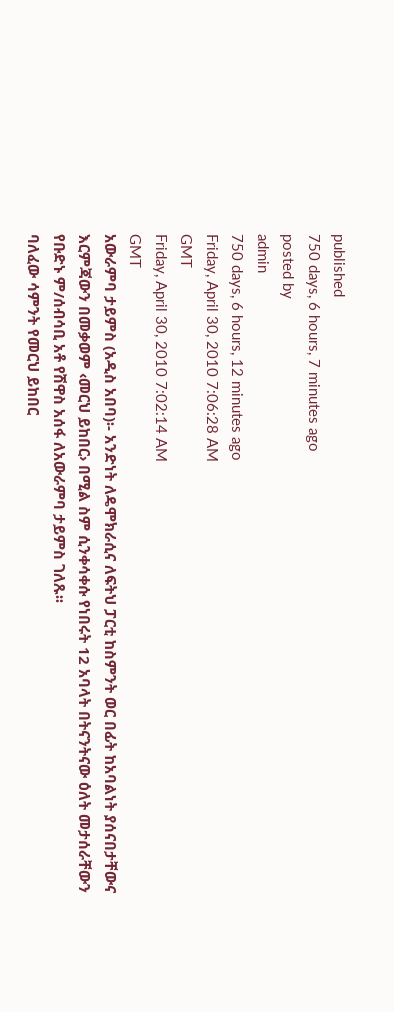published
750 days, 6 hours, 7 minutes ago
posted by
admin
750 days, 6 hours, 12 minutes ago
Friday, April 30, 2010 7:06:28 AM
GMT
Friday, April 30, 2010 7:02:14 AM
GMT
አውራምባ ታይምስ (አዲስ አበባ)፡- አንድነት ለዴሞክራሲና ለፍትህ ፓርቲ ከስምንት ወር በፊት ከአባልነት ያሰናበታቸውና እርምጃውን በመቃወም ‹መርህ ይከበር› በሚል ስም ሲንቀሳቀሱ የነበሩት 12 አባላት በትናንትናው ዕለት መታሰራቸውን የቡድኑ ም/ሰብሳቢ አቶ የሽዋስ አሰፋ ለአውራምባ ታይምስ ገለጹ፡፡
ባለፈው ሳምንት የመርህ ይከበር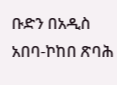ቡድን በአዲስ አበባ-ኮከበ ጽባሕ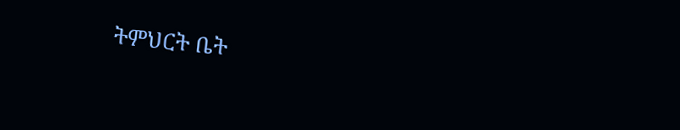ትምህርት ቤት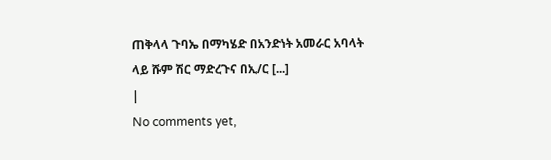ጠቅላላ ጉባኤ በማካሄድ በአንድነት አመራር አባላት ላይ ሹም ሽር ማድረጉና በኢ/ር [...]
|
No comments yet,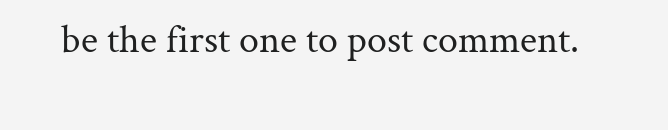be the first one to post comment.